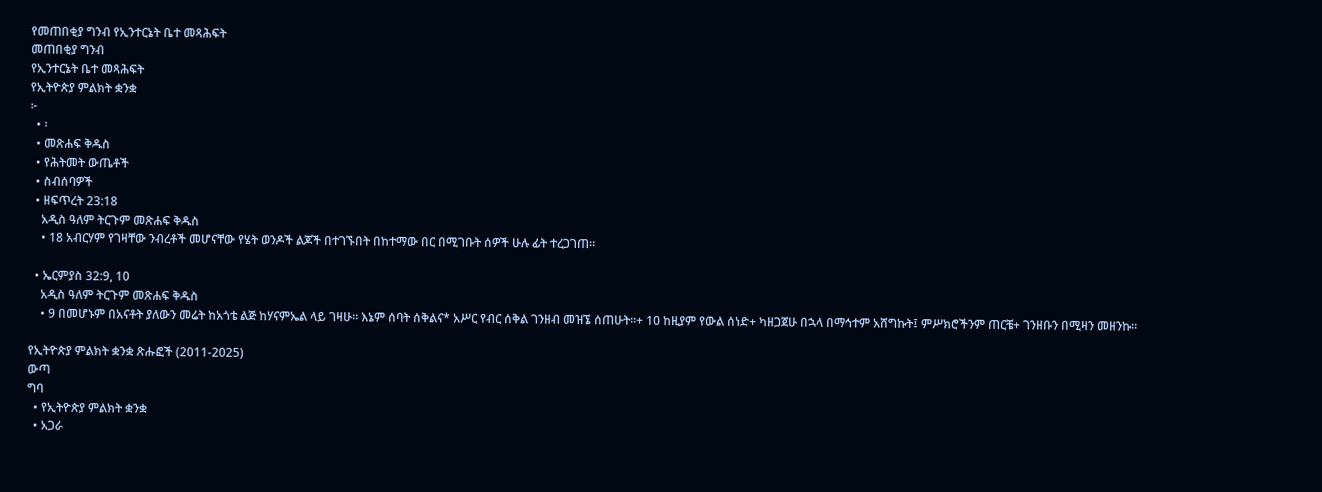የመጠበቂያ ግንብ የኢንተርኔት ቤተ መጻሕፍት
መጠበቂያ ግንብ
የኢንተርኔት ቤተ መጻሕፍት
የኢትዮጵያ ምልክት ቋንቋ
፦
  • ፡
  • መጽሐፍ ቅዱስ
  • የሕትመት ውጤቶች
  • ስብሰባዎች
  • ዘፍጥረት 23:18
    አዲስ ዓለም ትርጉም መጽሐፍ ቅዱስ
    • 18 አብርሃም የገዛቸው ንብረቶች መሆናቸው የሄት ወንዶች ልጆች በተገኙበት በከተማው በር በሚገቡት ሰዎች ሁሉ ፊት ተረጋገጠ።

  • ኤርምያስ 32:9, 10
    አዲስ ዓለም ትርጉም መጽሐፍ ቅዱስ
    • 9 በመሆኑም በአናቶት ያለውን መሬት ከአጎቴ ልጅ ከሃናምኤል ላይ ገዛሁ። እኔም ሰባት ሰቅልና* አሥር የብር ሰቅል ገንዘብ መዝኜ ሰጠሁት።+ 10 ከዚያም የውል ሰነድ+ ካዘጋጀሁ በኋላ በማኅተም አሸግኩት፤ ምሥክሮችንም ጠርቼ+ ገንዘቡን በሚዛን መዘንኩ።

የኢትዮጵያ ምልክት ቋንቋ ጽሑፎች (2011-2025)
ውጣ
ግባ
  • የኢትዮጵያ ምልክት ቋንቋ
  • አጋራ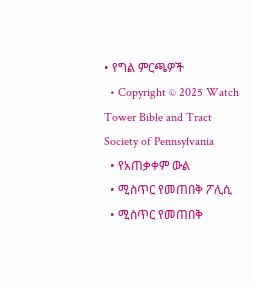• የግል ምርጫዎች
  • Copyright © 2025 Watch Tower Bible and Tract Society of Pennsylvania
  • የአጠቃቀም ውል
  • ሚስጥር የመጠበቅ ፖሊሲ
  • ሚስጥር የመጠበቅ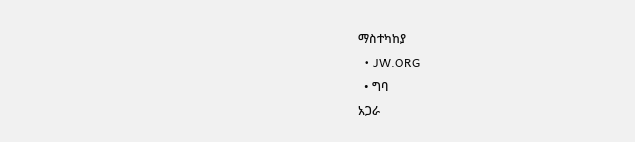ማስተካከያ
  • JW.ORG
  • ግባ
አጋራ